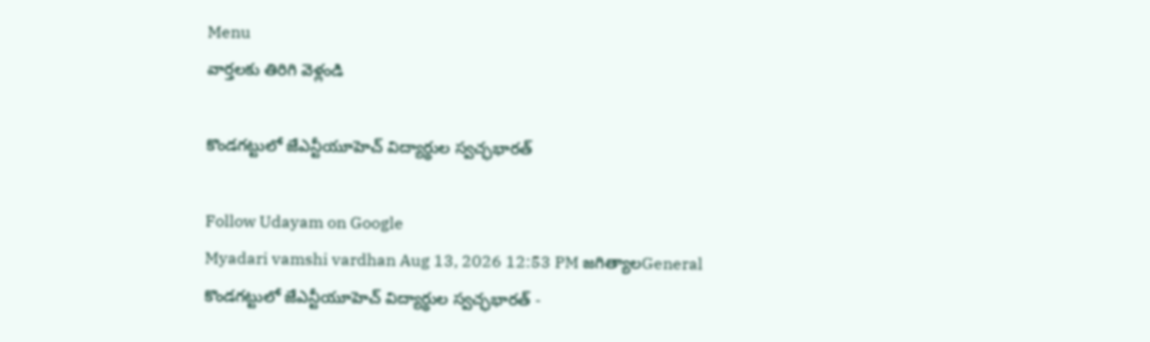Menu
వార్తలకు తిరిగి వెళ్లండి

కొండగట్టులో జేఎన్టీయూహెచ్ విద్యార్థుల స్వచ్ఛభారత్

Follow Udayam on Google
Myadari vamshi vardhan Aug 13, 2026 12:53 PM జగిత్యాలGeneral
కొండగట్టులో జేఎన్టీయూహెచ్ విద్యార్థుల స్వచ్ఛభారత్ -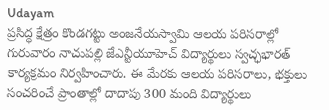Udayam
ప్రసిద్ధ క్షేత్రం కొండగట్టు అంజనేయస్వామి ఆలయ పరిసరాల్లో గురువారం నాచుపల్లి జేఎన్టీయూహెచ్ విద్యార్థులు స్వచ్ఛభారత్ కార్యక్రమం నిర్వహించారు. ఈ మేరకు ఆలయ పరిసరాలు, భక్తులు సంచరించే ప్రాంతాల్లో దాదాపు 300 మంది విద్యార్థులు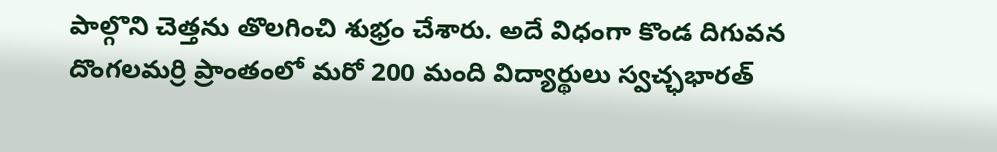పాల్గొని చెత్తను తొలగించి శుభ్రం చేశారు. అదే విధంగా కొండ దిగువన దొంగలమర్రి ప్రాంతంలో మరో 200 మంది విద్యార్థులు స్వచ్ఛభారత్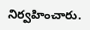నిర్వహించారు.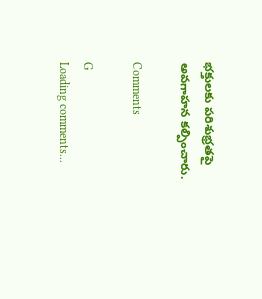భక్తులకు పరిశుభ్రతపై అవగాహన కల్పించారు.

Comments

G
Loading comments...